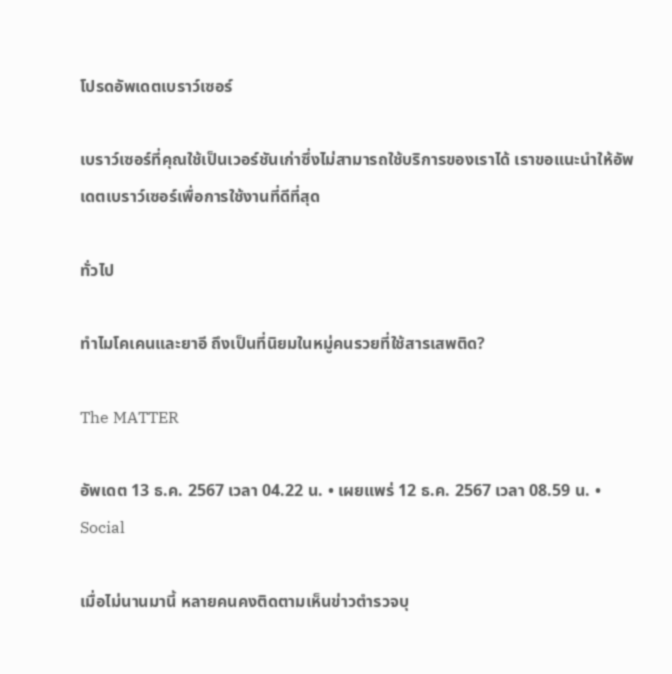โปรดอัพเดตเบราว์เซอร์

เบราว์เซอร์ที่คุณใช้เป็นเวอร์ชันเก่าซึ่งไม่สามารถใช้บริการของเราได้ เราขอแนะนำให้อัพเดตเบราว์เซอร์เพื่อการใช้งานที่ดีที่สุด

ทั่วไป

ทำไมโคเคนและยาอี ถึงเป็นที่นิยมในหมู่คนรวยที่ใช้สารเสพติด?

The MATTER

อัพเดต 13 ธ.ค. 2567 เวลา 04.22 น. • เผยแพร่ 12 ธ.ค. 2567 เวลา 08.59 น. • Social

เมื่อไม่นานมานี้ หลายคนคงติดตามเห็นข่าวตำรวจบุ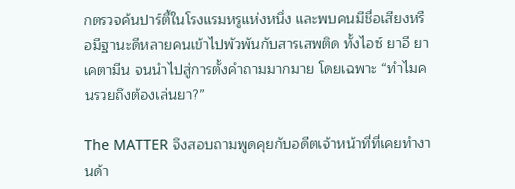กตรวจค้นปาร์ตี้ในโรงแรมหรูแห่งหนึ่ง และพบคนมีชื่อเสียงหรือมีฐานะดีหลายคนเข้าไปพัวพันกับสารเสพติด ทั้งไอซ์ ยาอี ยาเคตามีน จนนำไปสู่การตั้งคำถามมากมาย โดยเฉพาะ “ทำไมคนรวยถึงต้องเล่นยา?”

The MATTER จึงสอบถามพูดคุยกับอดีตเจ้าหน้าที่ที่เคยทำงานด้า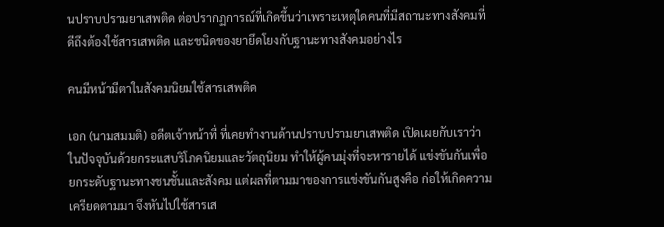นปราบปรามยาเสพติด ต่อปรากฏการณ์ที่เกิดขึ้นว่าเพราะเหตุใดคนที่มีสถานะทางสังคมที่ดีถึงต้องใช้สารเสพติด และชนิดของยายึดโยงกับฐานะทางสังคมอย่างไร

คนมีหน้ามีตาในสังคมนิยมใช้สารเสพติด

เอก (นามสมมติ) อดีตเจ้าหน้าที่ ที่เคยทำงานด้านปราบปรามยาเสพติด เปิดเผยกับเราว่า ในปัจจุบันด้วยกระแสบริโภคนิยมและวัตถุนิยม ทำให้ผู้คนมุ่งที่จะหารายได้ แข่งขันกันเพื่อยกระดับฐานะทางชนชั้นและสังคม แต่ผลที่ตามมาของการแข่งขันกันสูงคือ ก่อให้เกิดความเครียดตามมา จึงหันไปใช้สารเส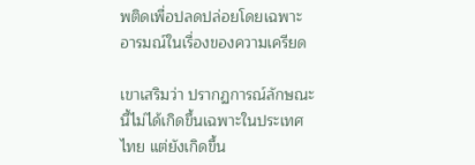พติดเพื่อปลดปล่อยโดยเฉพาะอารมณ์ในเรื่องของความเครียด

เขาเสริมว่า ปรากฏการณ์ลักษณะนี้ไม่ได้เกิดขึ้นเฉพาะในประเทศไทย แต่ยังเกิดขึ้น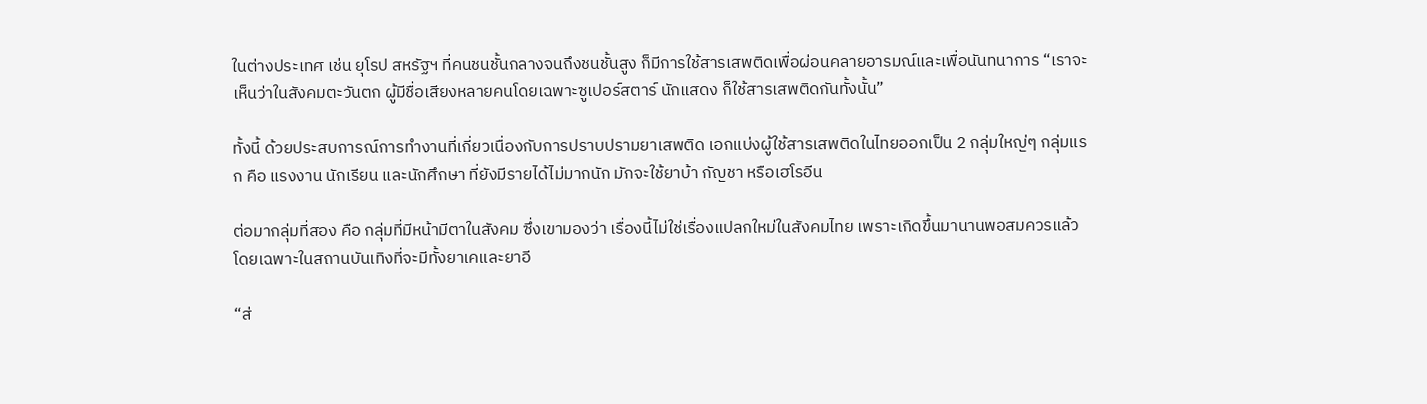ในต่างประเทศ เช่น ยุโรป สหรัฐฯ ที่คนชนชั้นกลางจนถึงชนชั้นสูง ก็มีการใช้สารเสพติดเพื่อผ่อนคลายอารมณ์และเพื่อนันทนาการ “เราจะเห็นว่าในสังคมตะวันตก ผู้มีชื่อเสียงหลายคนโดยเฉพาะซูเปอร์สตาร์ นักแสดง ก็ใช้สารเสพติดกันทั้งนั้น”

ทั้งนี้ ด้วยประสบการณ์การทำงานที่เกี่ยวเนื่องกับการปราบปรามยาเสพติด เอกแบ่งผู้ใช้สารเสพติดในไทยออกเป็น 2 กลุ่มใหญ่ๆ กลุ่มแรก คือ แรงงาน นักเรียน และนักศึกษา ที่ยังมีรายได้ไม่มากนัก มักจะใช้ยาบ้า กัญชา หรือเฮโรอีน

ต่อมากลุ่มที่สอง คือ กลุ่มที่มีหน้ามีตาในสังคม ซึ่งเขามองว่า เรื่องนี้ไม่ใช่เรื่องแปลกใหม่ในสังคมไทย เพราะเกิดขึ้นมานานพอสมควรแล้ว โดยเฉพาะในสถานบันเทิงที่จะมีทั้งยาเคและยาอี

“ส่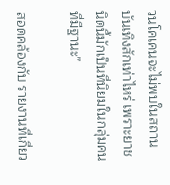วนโคเคนจะไม่พบในสถานบันเทิงสักเท่าไหร่ เพราะยาชนิดนี้มักเป็นที่นิยมในกลุ่มคนที่มีฐานะ”

สอดคล้องกับ รายงานที่เกี่ยว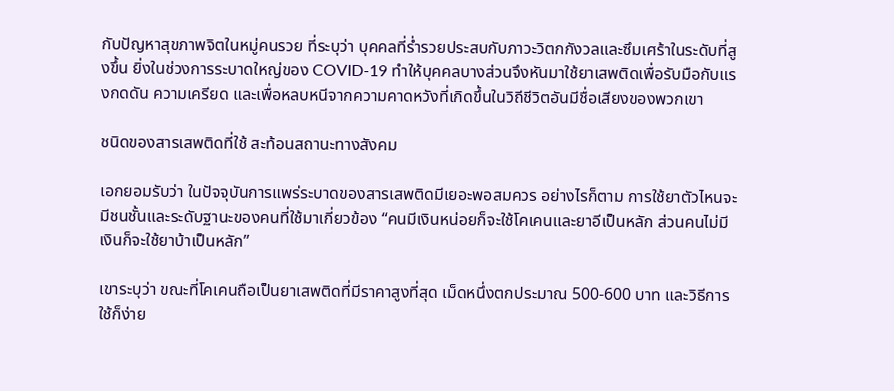กับปัญหาสุขภาพจิตในหมู่คนรวย ที่ระบุว่า บุคคลที่ร่ำรวยประสบกับภาวะวิตกกังวลและซึมเศร้าในระดับที่สูงขึ้น ยิ่งในช่วงการระบาดใหญ่ของ COVID-19 ทำให้บุคคลบางส่วนจึงหันมาใช้ยาเสพติดเพื่อรับมือกับแรงกดดัน ความเครียด และเพื่อหลบหนีจากความคาดหวังที่เกิดขึ้นในวิถีชีวิตอันมีชื่อเสียงของพวกเขา

ชนิดของสารเสพติดที่ใช้ สะท้อนสถานะทางสังคม

เอกยอมรับว่า ในปัจจุบันการแพร่ระบาดของสารเสพติดมีเยอะพอสมควร อย่างไรก็ตาม การใช้ยาตัวไหนจะมีชนชั้นและระดับฐานะของคนที่ใช้มาเกี่ยวข้อง “คนมีเงินหน่อยก็จะใช้โคเคนและยาอีเป็นหลัก ส่วนคนไม่มีเงินก็จะใช้ยาบ้าเป็นหลัก”

เขาระบุว่า ขณะที่โคเคนถือเป็นยาเสพติดที่มีราคาสูงที่สุด เม็ดหนึ่งตกประมาณ 500-600 บาท และวิธีการใช้ก็ง่าย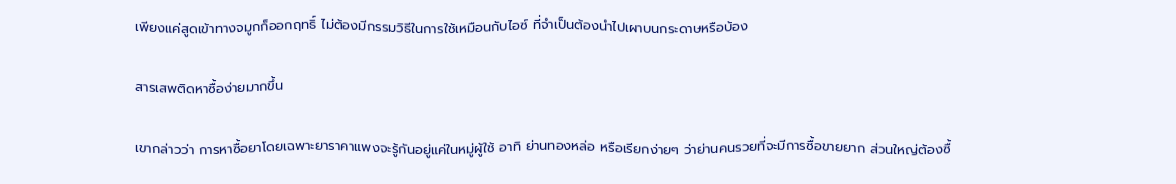เพียงแค่สูดเข้าทางจมูกก็ออกฤทธิ์ ไม่ต้องมีกรรมวิธีในการใช้เหมือนกับไอซ์ ที่จำเป็นต้องนำไปเผาบนกระดาษหรือบ้อง

สารเสพติดหาซื้อง่ายมากขึ้น

เขากล่าวว่า การหาซื้อยาโดยเฉพาะยาราคาแพงจะรู้กันอยู่แค่ในหมู่ผู้ใช้ อาทิ ย่านทองหล่อ หรือเรียกง่ายๆ ว่าย่านคนรวยที่จะมีการซื้อขายยาก ส่วนใหญ่ต้องซื้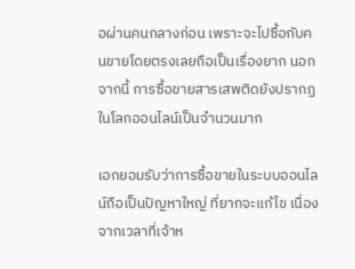อผ่านคนกลางก่อน เพราะจะไปซื้อกับคนขายโดยตรงเลยถือเป็นเรื่องยาก นอกจากนี้ การซื้อขายสารเสพติดยังปรากฏในโลกออนไลน์เป็นจำนวนมาก

เอกยอมรับว่าการซื้อขายในระบบออนไลน์ถือเป็นปัญหาใหญ่ ที่ยากจะแก้ไข เนื่องจากเวลาที่เจ้าห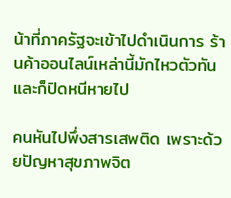น้าที่ภาครัฐจะเข้าไปดำเนินการ ร้านค้าออนไลน์เหล่านี้มักไหวตัวทันและก็ปิดหนีหายไป

คนหันไปพึ่งสารเสพติด เพราะด้วยปัญหาสุขภาพจิต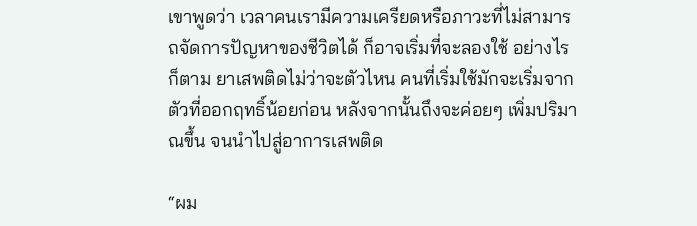เขาพูดว่า เวลาคนเรามีความเครียดหรือภาวะที่ไม่สามารถจัดการปัญหาของชีวิตได้ ก็อาจเริ่มที่จะลองใช้ อย่างไรก็ตาม ยาเสพติดไม่ว่าจะตัวไหน คนที่เริ่มใช้มักจะเริ่มจากตัวที่ออกฤทธิ์น้อยก่อน หลังจากนั้นถึงจะค่อยๆ เพิ่มปริมาณขึ้น จนนำไปสู่อาการเสพติด

“ผม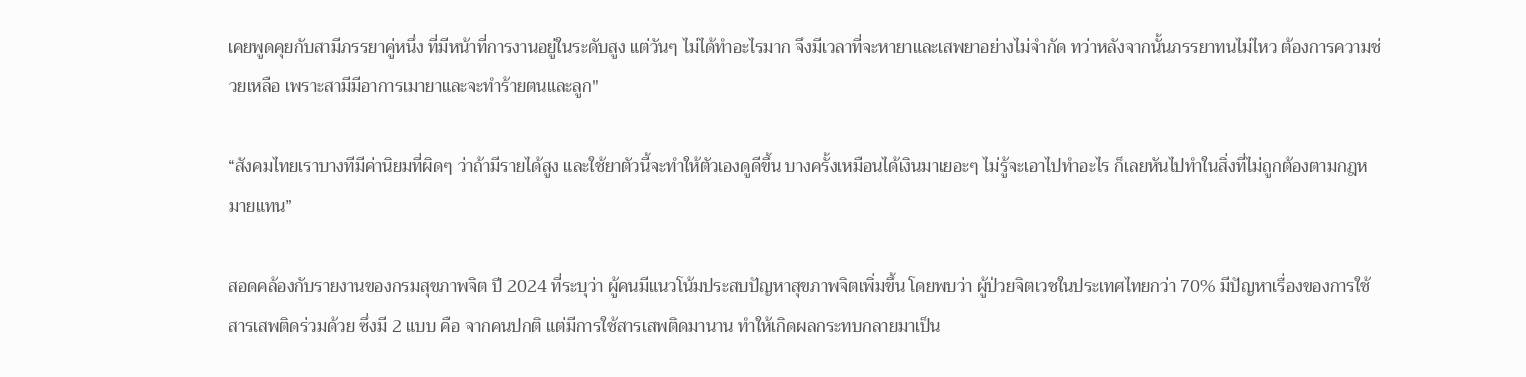เคยพูดคุยกับสามีภรรยาคู่หนึ่ง ที่มีหน้าที่การงานอยู่ในระดับสูง แต่วันๆ ไม่ได้ทำอะไรมาก จึงมีเวลาที่จะหายาและเสพยาอย่างไม่จำกัด ทว่าหลังจากนั้นภรรยาทนไม่ไหว ต้องการความช่วยเหลือ เพราะสามีมีอาการเมายาและจะทำร้ายตนและลูก"

“สังคมไทยเราบางทีมีค่านิยมที่ผิดๆ ว่าถ้ามีรายได้สูง และใช้ยาตัวนี้จะทำให้ตัวเองดูดีขึ้น บางครั้งเหมือนได้เงินมาเยอะๆ ไม่รู้จะเอาไปทำอะไร ก็เลยหันไปทำในสิ่งที่ไม่ถูกต้องตามกฎหมายแทน”

สอดคล้องกับรายงานของกรมสุขภาพจิต ปี 2024 ที่ระบุว่า ผู้คนมีแนวโน้มประสบปัญหาสุขภาพจิตเพิ่มขึ้น โดยพบว่า ผู้ป่วยจิตเวชในประเทศไทยกว่า 70% มีปัญหาเรื่องของการใช้สารเสพติดร่วมด้วย ซึ่งมี 2 แบบ คือ จากคนปกติ แต่มีการใช้สารเสพติดมานาน ทำให้เกิดผลกระทบกลายมาเป็น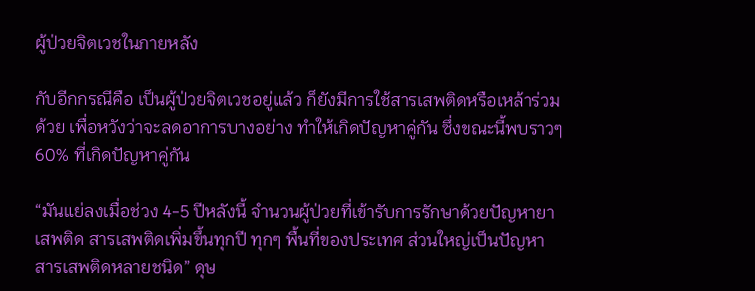ผู้ป่วยจิตเวชในภายหลัง

กับอีกกรณีคือ เป็นผู้ป่วยจิตเวชอยู่แล้ว ก็ยังมีการใช้สารเสพติดหรือเหล้าร่วมด้วย เพื่อหวังว่าจะลดอาการบางอย่าง ทำให้เกิดปัญหาคู่กัน ซึ่งขณะนี้พบราวๆ 60% ที่เกิดปัญหาคู่กัน

“มันแย่ลงเมื่อช่วง 4-5 ปีหลังนี้ จำนวนผู้ป่วยที่เข้ารับการรักษาด้วยปัญหายาเสพติด สารเสพติดเพิ่มขึ้นทุกปี ทุกๆ พื้นที่ของประเทศ ส่วนใหญ่เป็นปัญหาสารเสพติดหลายชนิด” ดุษ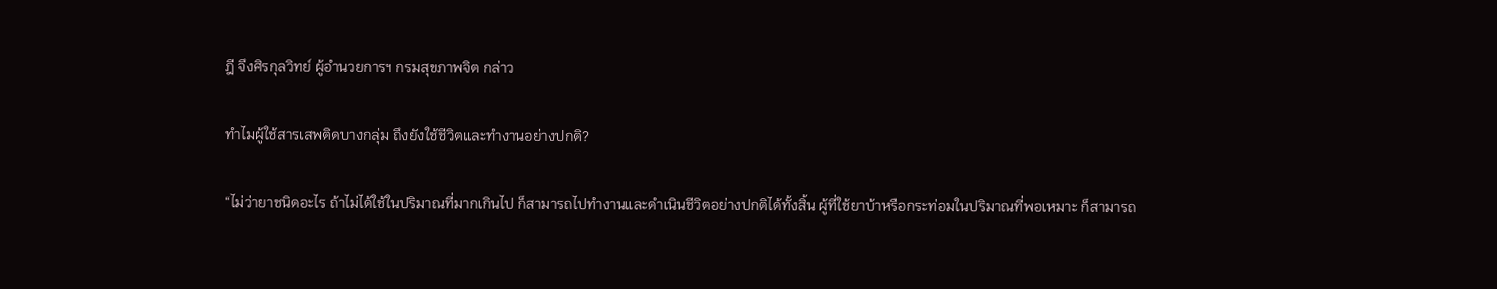ฎี จึงศิรกุลวิทย์ ผู้อำนวยการฯ กรมสุขภาพจิต กล่าว

ทำไมผู้ใช้สารเสพติดบางกลุ่ม ถึงยังใช้ชีวิตและทำงานอย่างปกติ?

“ไม่ว่ายาชนิดอะไร ถ้าไม่ได้ใช้ในปริมาณที่มากเกินไป ก็สามารถไปทำงานและดำเนินชีวิตอย่างปกติได้ทั้งสิ้น ผู้ที่ใช้ยาบ้าหรือกระท่อมในปริมาณที่พอเหมาะ ก็สามารถ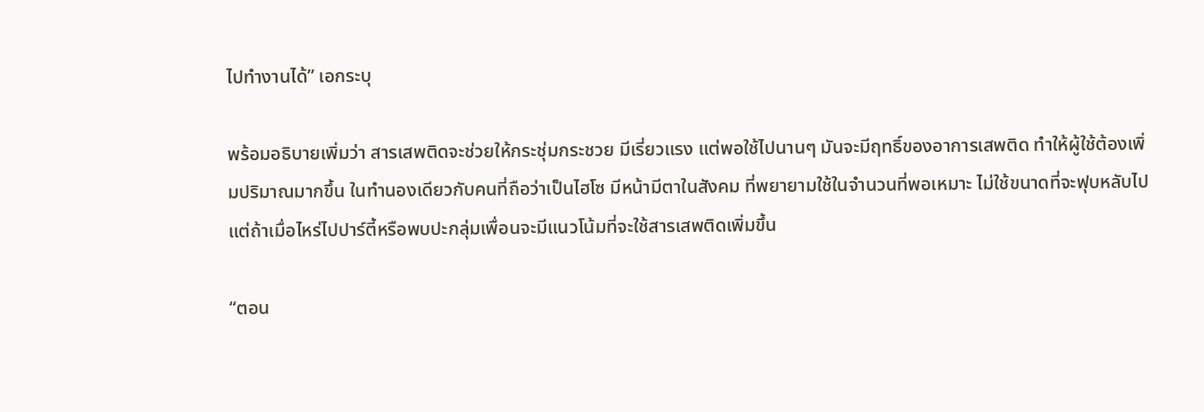ไปทำงานได้” เอกระบุ

พร้อมอธิบายเพิ่มว่า สารเสพติดจะช่วยให้กระชุ่มกระชวย มีเรี่ยวแรง แต่พอใช้ไปนานๆ มันจะมีฤทธิ์ของอาการเสพติด ทำให้ผู้ใช้ต้องเพิ่มปริมาณมากขึ้น ในทำนองเดียวกับคนที่ถือว่าเป็นไฮโซ มีหน้ามีตาในสังคม ที่พยายามใช้ในจำนวนที่พอเหมาะ ไม่ใช้ขนาดที่จะฟุบหลับไป แต่ถ้าเมื่อไหร่ไปปาร์ตี้หรือพบปะกลุ่มเพื่อนจะมีแนวโน้มที่จะใช้สารเสพติดเพิ่มขึ้น

“ตอน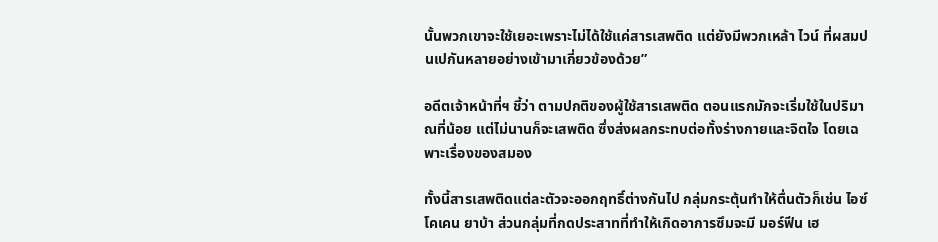นั้นพวกเขาจะใช้เยอะเพราะไม่ได้ใช้แค่สารเสพติด แต่ยังมีพวกเหล้า ไวน์ ที่ผสมปนเปกันหลายอย่างเข้ามาเกี่ยวข้องด้วย”

อดีตเจ้าหน้าที่ฯ ชี้ว่า ตามปกติของผู้ใช้สารเสพติด ตอนแรกมักจะเริ่มใช้ในปริมาณที่น้อย แต่ไม่นานก็จะเสพติด ซึ่งส่งผลกระทบต่อทั้งร่างกายและจิตใจ โดยเฉพาะเรื่องของสมอง

ทั้งนี้สารเสพติดแต่ละตัวจะออกฤทธิ์ต่างกันไป กลุ่มกระตุ้นทำให้ตื่นตัวก็เช่น ไอซ์ โคเคน ยาบ้า ส่วนกลุ่มที่กดประสาทที่ทำให้เกิดอาการซึมจะมี มอร์ฟีน เฮ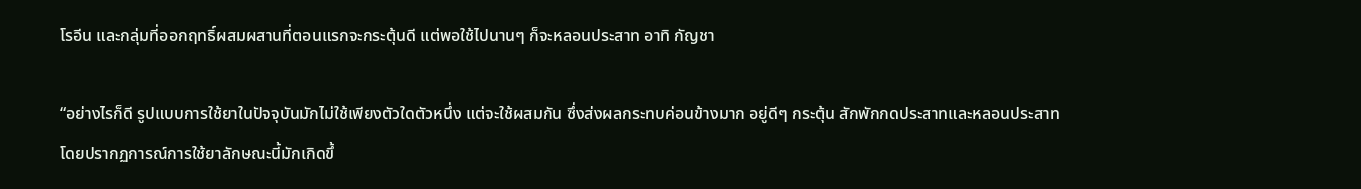โรอีน และกลุ่มที่ออกฤทธิ์ผสมผสานที่ตอนแรกจะกระตุ้นดี แต่พอใช้ไปนานๆ ก็จะหลอนประสาท อาทิ กัญชา

“อย่างไรก็ดี รูปแบบการใช้ยาในปัจจุบันมักไม่ใช้เพียงตัวใดตัวหนึ่ง แต่จะใช้ผสมกัน ซึ่งส่งผลกระทบค่อนข้างมาก อยู่ดีๆ กระตุ้น สักพักกดประสาทและหลอนประสาท โดยปรากฏการณ์การใช้ยาลักษณะนี้มักเกิดขึ้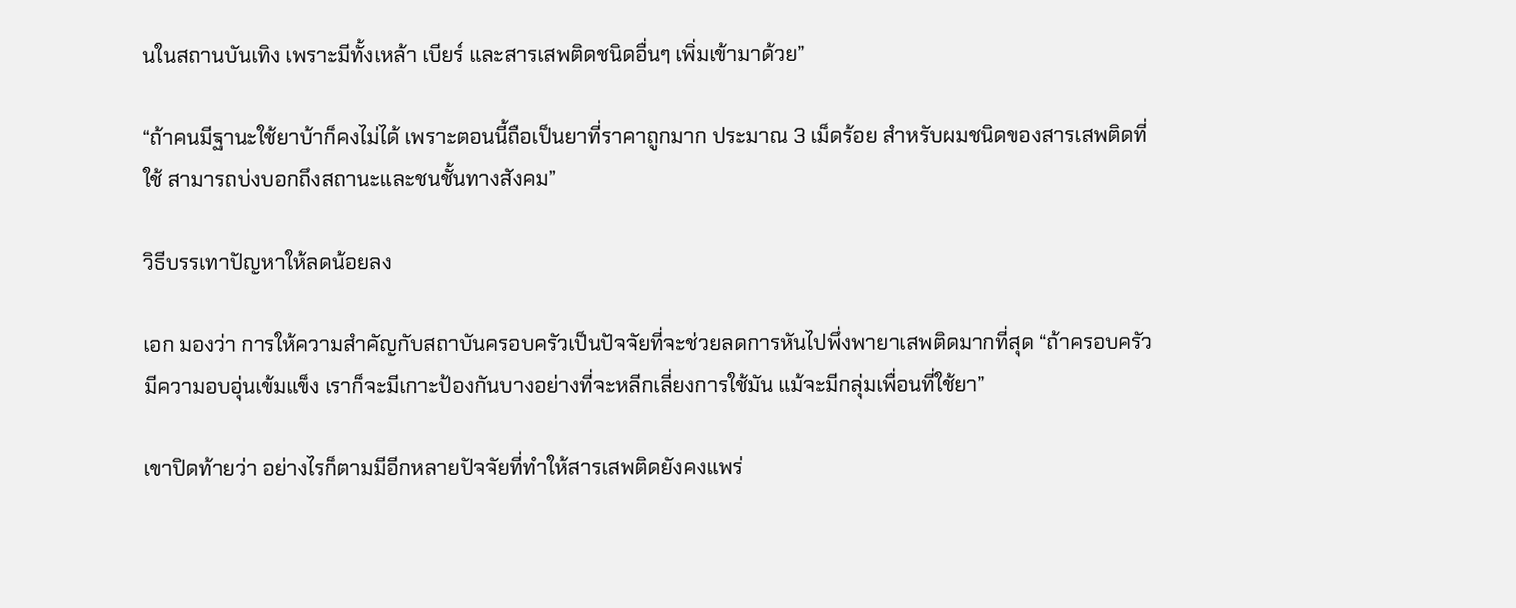นในสถานบันเทิง เพราะมีทั้งเหล้า เบียร์ และสารเสพติดชนิดอื่นๆ เพิ่มเข้ามาด้วย”

“ถ้าคนมีฐานะใช้ยาบ้าก็คงไม่ได้ เพราะตอนนี้ถือเป็นยาที่ราคาถูกมาก ประมาณ 3 เม็ดร้อย สำหรับผมชนิดของสารเสพติดที่ใช้ สามารถบ่งบอกถึงสถานะและชนชั้นทางสังคม”

วิธีบรรเทาปัญหาให้ลดน้อยลง

เอก มองว่า การให้ความสำคัญกับสถาบันครอบครัวเป็นปัจจัยที่จะช่วยลดการหันไปพึ่งพายาเสพติดมากที่สุด “ถ้าครอบครัวมีความอบอุ่นเข้มแข็ง เราก็จะมีเกาะป้องกันบางอย่างที่จะหลีกเลี่ยงการใช้มัน แม้จะมีกลุ่มเพื่อนที่ใช้ยา”

เขาปิดท้ายว่า อย่างไรก็ตามมีอีกหลายปัจจัยที่ทำให้สารเสพติดยังคงแพร่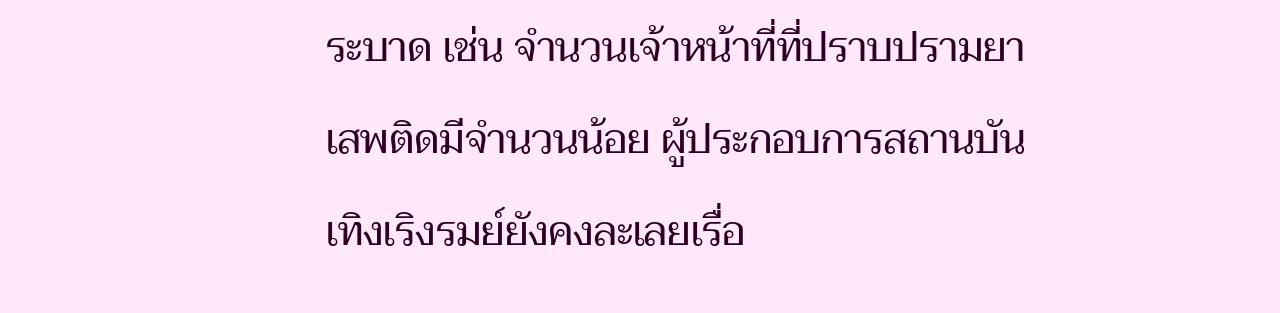ระบาด เช่น จำนวนเจ้าหน้าที่ที่ปราบปรามยาเสพติดมีจำนวนน้อย ผู้ประกอบการสถานบันเทิงเริงรมย์ยังคงละเลยเรื่อ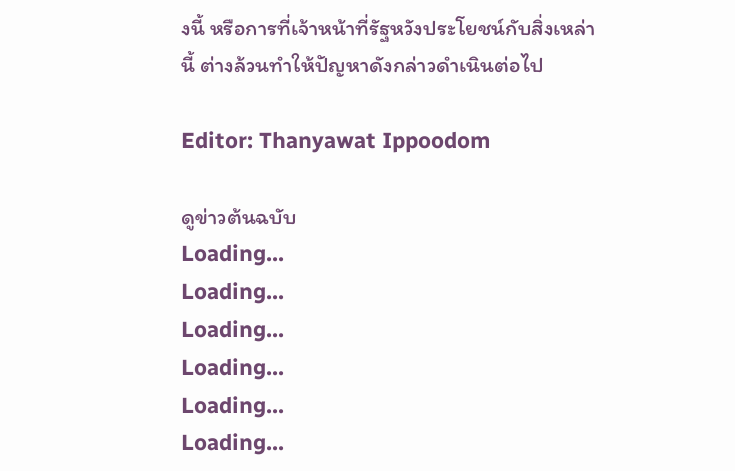งนี้ หรือการที่เจ้าหน้าที่รัฐหวังประโยชน์กับสิ่งเหล่านี้ ต่างล้วนทำให้ปัญหาดังกล่าวดำเนินต่อไป

Editor: Thanyawat Ippoodom

ดูข่าวต้นฉบับ
Loading...
Loading...
Loading...
Loading...
Loading...
Loading...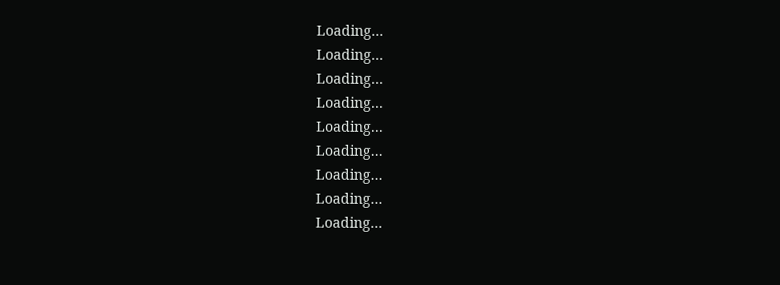Loading...
Loading...
Loading...
Loading...
Loading...
Loading...
Loading...
Loading...
Loading...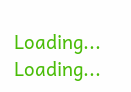Loading...
Loading...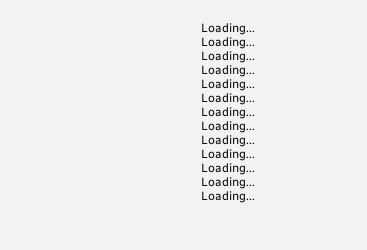Loading...
Loading...
Loading...
Loading...
Loading...
Loading...
Loading...
Loading...
Loading...
Loading...
Loading...
Loading...
Loading...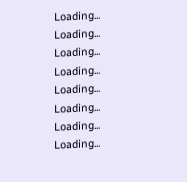Loading...
Loading...
Loading...
Loading...
Loading...
Loading...
Loading...
Loading...